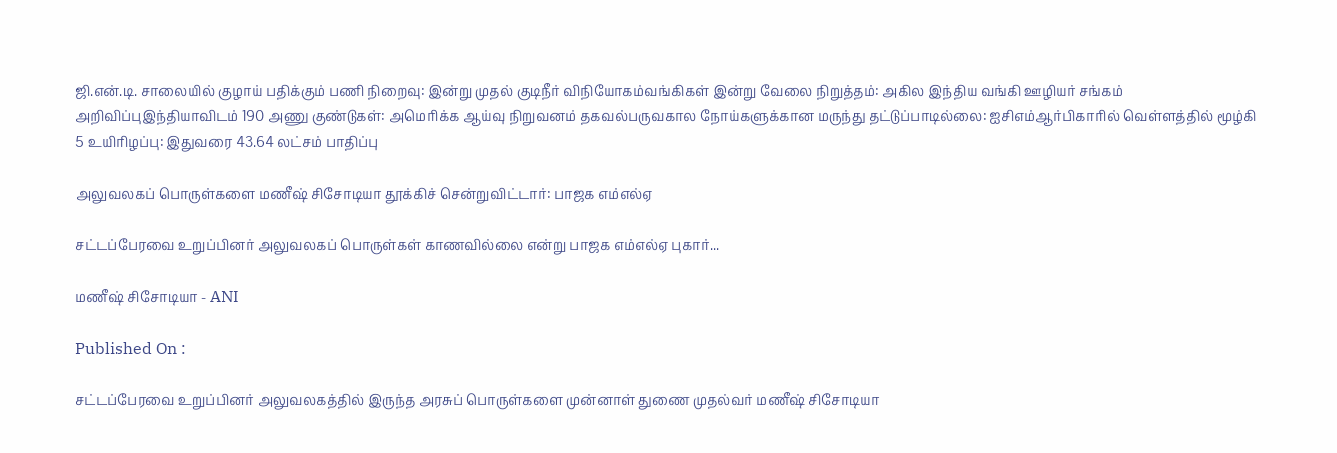ஜி.என்.டி. சாலையில் குழாய் பதிக்கும் பணி நிறைவு: இன்று முதல் குடிநீர் விநியோகம்வங்கிகள் இன்று வேலை நிறுத்தம்: அகில இந்திய வங்கி ஊழியர் சங்கம் அறிவிப்புஇந்தியாவிடம் 190 அணு குண்டுகள்: அமெரிக்க ஆய்வு நிறுவனம் தகவல்பருவகால நோய்களுக்கான மருந்து தட்டுப்பாடில்லை: ஐசிஎம்ஆர்பிகாரில் வெள்ளத்தில் மூழ்கி 5 உயிரிழப்பு: இதுவரை 43.64 லட்சம் பாதிப்பு

அலுவலகப் பொருள்களை மணீஷ் சிசோடியா தூக்கிச் சென்றுவிட்டார்: பாஜக எம்எல்ஏ

சட்டப்பேரவை உறுப்பினர் அலுவலகப் பொருள்கள் காணவில்லை என்று பாஜக எம்எல்ஏ புகார்...

மணீஷ் சிசோடியா - ANI

Published On :

சட்டப்பேரவை உறுப்பினர் அலுவலகத்தில் இருந்த அரசுப் பொருள்களை முன்னாள் துணை முதல்வர் மணீஷ் சிசோடியா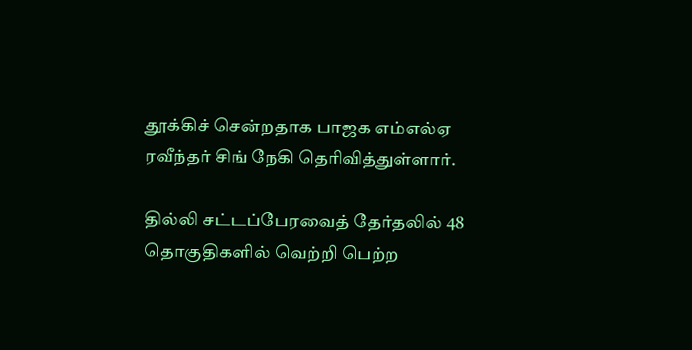தூக்கிச் சென்றதாக பாஜக எம்எல்ஏ ரவீந்தர் சிங் நேகி தெரிவித்துள்ளார்.

தில்லி சட்டப்பேரவைத் தேர்தலில் 48 தொகுதிகளில் வெற்றி பெற்ற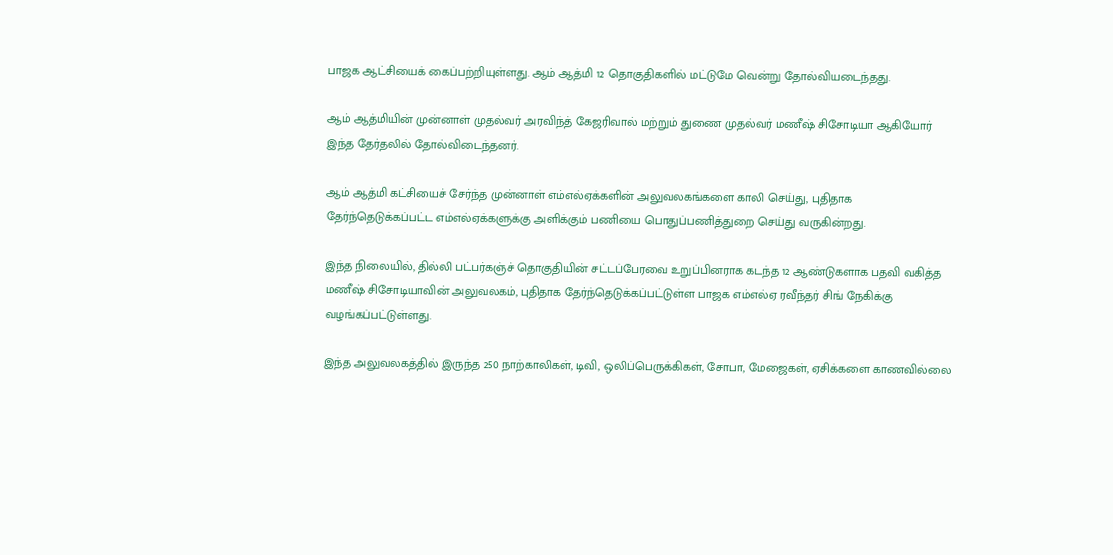பாஜக ஆட்சியைக் கைப்பற்றியுள்ளது. ஆம் ஆத்மி 12 தொகுதிகளில் மட்டுமே வென்று தோல்வியடைந்தது.

ஆம் ஆத்மியின் முன்னாள் முதல்வர் அரவிந்த் கேஜரிவால் மற்றும் துணை முதல்வர் மணீஷ் சிசோடியா ஆகியோர் இந்த தேர்தலில் தோல்விடைந்தனர்.

ஆம் ஆத்மி கட்சியைச் சேர்ந்த முன்னாள் எம்எல்ஏக்களின் அலுவலகங்களை காலி செய்து, புதிதாக தேர்ந்தெடுக்கப்பட்ட எம்எல்ஏக்களுக்கு அளிக்கும் பணியை பொதுப்பணித்துறை செய்து வருகின்றது.

இந்த நிலையில், தில்லி பட்பர்கஞ்ச் தொகுதியின் சட்டப்பேரவை உறுப்பினராக கடந்த 12 ஆண்டுகளாக பதவி வகித்த மணீஷ் சிசோடியாவின் அலுவலகம், புதிதாக தேர்ந்தெடுக்கப்பட்டுள்ள பாஜக எம்எல்ஏ ரவீந்தர் சிங் நேகிக்கு வழங்கப்பட்டுள்ளது.

இந்த அலுவலகத்தில் இருந்த 250 நாற்காலிகள், டிவி, ஒலிப்பெருக்கிகள், சோபா, மேஜைகள், ஏசிக்களை காணவில்லை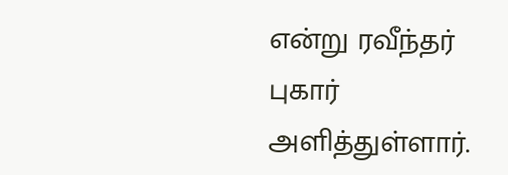என்று ரவீந்தர் புகார் அளித்துள்ளார்.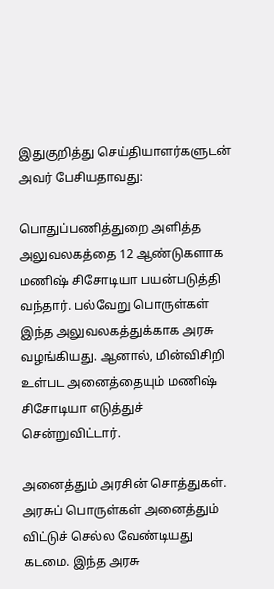இதுகுறித்து செய்தியாளர்களுடன் அவர் பேசியதாவது:

பொதுப்பணித்துறை அளித்த அலுவலகத்தை 12 ஆண்டுகளாக மணிஷ் சிசோடியா பயன்படுத்தி வந்தார். பல்வேறு பொருள்கள் இந்த அலுவலகத்துக்காக அரசு வழங்கியது. ஆனால், மின்விசிறி உள்பட அனைத்தையும் மணிஷ் சிசோடியா எடுத்துச் சென்றுவிட்டார்.

அனைத்தும் அரசின் சொத்துகள். அரசுப் பொருள்கள் அனைத்தும் விட்டுச் செல்ல வேண்டியது கடமை. இந்த அரசு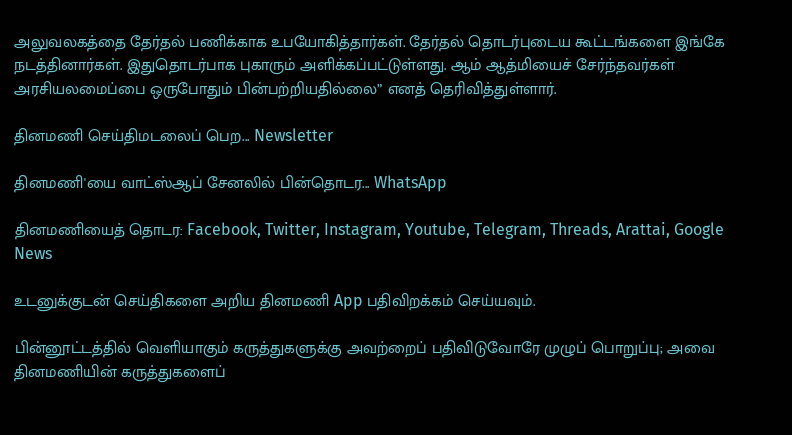அலுவலகத்தை தேர்தல் பணிக்காக உபயோகித்தார்கள். தேர்தல் தொடர்புடைய கூட்டங்களை இங்கே நடத்தினார்கள். இதுதொடர்பாக புகாரும் அளிக்கப்பட்டுள்ளது. ஆம் ஆத்மியைச் சேர்ந்தவர்கள் அரசியலமைப்பை ஒருபோதும் பின்பற்றியதில்லை” எனத் தெரிவித்துள்ளார்.

தினமணி செய்திமடலைப் பெற... Newsletter

தினமணி'யை வாட்ஸ்ஆப் சேனலில் பின்தொடர... WhatsApp

தினமணியைத் தொடர: Facebook, Twitter, Instagram, Youtube, Telegram, Threads, Arattai, Google News

உடனுக்குடன் செய்திகளை அறிய தினமணி App பதிவிறக்கம் செய்யவும்.

பின்னூட்டத்தில் வெளியாகும் கருத்துகளுக்கு அவற்றைப் பதிவிடுவோரே முழுப் பொறுப்பு; அவை தினமணியின் கருத்துகளைப்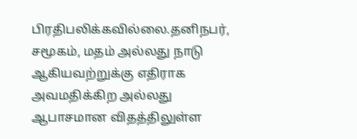பிரதிபலிக்கவில்லை.தனிநபர், சமூகம், மதம் அல்லது நாடு ஆகியவற்றுக்கு எதிராக அவமதிக்கிற அல்லது ஆபாசமான விதத்திலுள்ள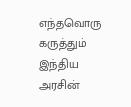எந்தவொரு கருத்தும் இந்திய அரசின்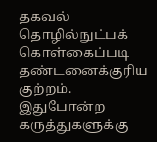தகவல் தொழில்நுட்பக் கொள்கைப்படி தண்டனைக்குரிய குற்றம். இதுபோன்ற கருத்துகளுக்கு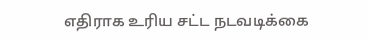எதிராக உரிய சட்ட நடவடிக்கை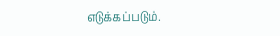எடுக்கப்படும்.